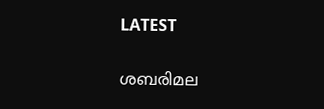LATEST

ശബരിമല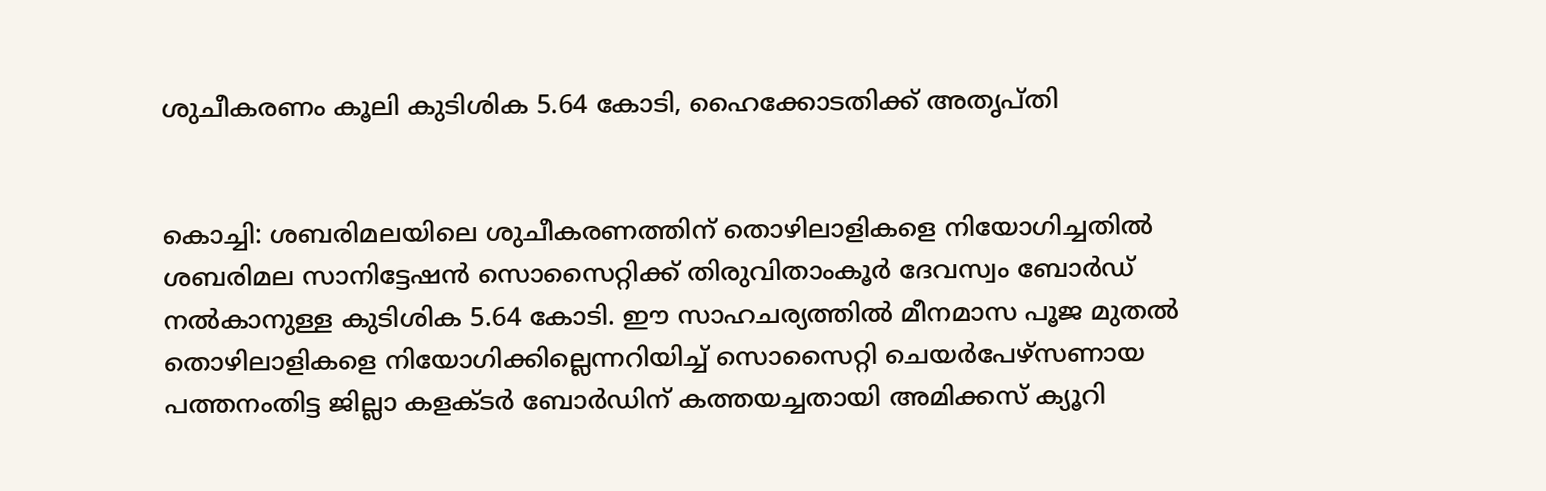ശുചീകരണം കൂലി കുടിശിക 5.64 കോടി, ഹൈക്കോടതിക്ക് അതൃപ്തി


കൊച്ചി: ശബരിമലയിലെ ശുചീകരണത്തിന് തൊഴിലാളികളെ നിയോഗിച്ചതിൽ ശബരിമല സാനിട്ടേഷൻ സൊസൈറ്റിക്ക് തിരുവിതാംകൂർ ദേവസ്വം ബോർഡ് നൽകാനുള്ള കുടിശിക 5.64 കോടി. ഈ സാഹചര്യത്തിൽ മീനമാസ പൂജ മുതൽ തൊഴിലാളികളെ നിയോഗിക്കില്ലെന്നറിയിച്ച് സൊസൈറ്റി ചെയർപേഴ്സണായ പത്തനംതിട്ട ജില്ലാ കളക്ടർ ബോർഡിന് കത്തയച്ചതായി അമിക്കസ് ക്യൂറി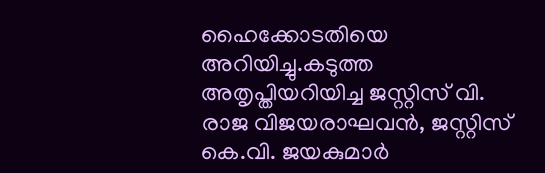ഹൈക്കോടതിയെ അറിയിച്ചു.കടുത്ത അതൃപ്തിയറിയിച്ച ജസ്റ്റിസ് വി. രാജ വിജയരാഘവൻ, ജസ്റ്റിസ് കെ.വി. ജയകുമാർ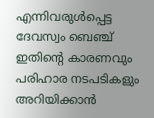എന്നിവരുൾപ്പെട്ട ദേവസ്വം ബെഞ്ച് ഇതിന്റെ കാരണവും പരിഹാര നടപടികളും അറിയിക്കാൻ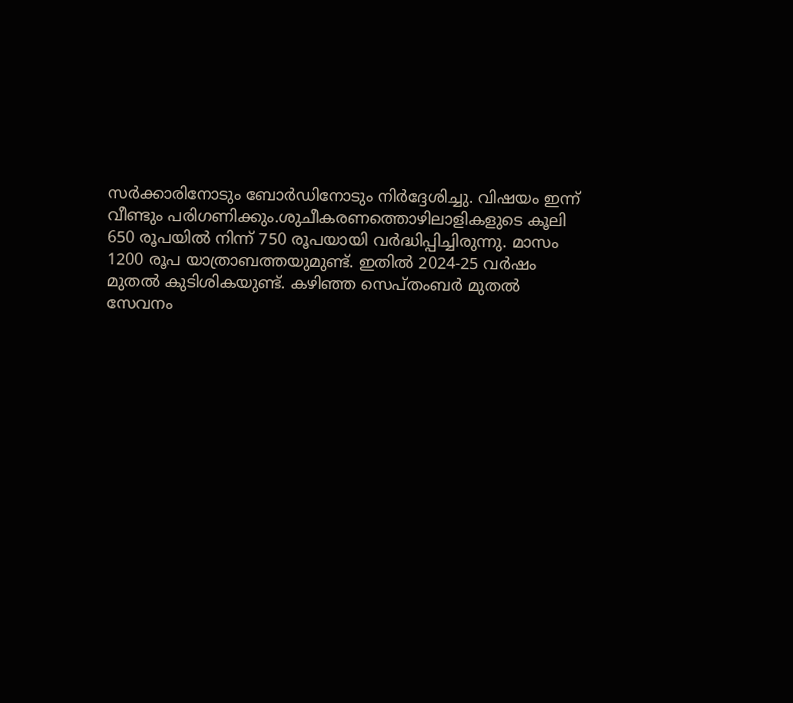സർക്കാരിനോടും ബോർഡിനോടും നിർദ്ദേശിച്ചു. വിഷയം ഇന്ന് വീണ്ടും പരിഗണിക്കും.ശുചീകരണത്തൊഴിലാളികളുടെ കൂലി 650 രൂപയിൽ നിന്ന് 750 രൂപയായി വർദ്ധിപ്പിച്ചിരുന്നു. മാസം 1200 രൂപ യാത്രാബത്തയുമുണ്ട്. ഇതിൽ 2024-25 വർഷം മുതൽ കുടിശികയുണ്ട്. കഴിഞ്ഞ സെപ്തംബർ മുതൽ സേവനം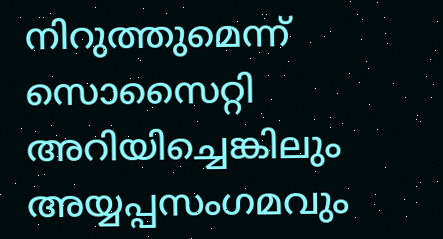നിറുത്തുമെന്ന് സൊസൈറ്റി അറിയിച്ചെങ്കിലും അയ്യപ്പസംഗമവും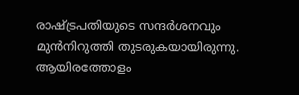രാഷ്ട്രപതിയുടെ സന്ദർശനവും മുൻനിറുത്തി തുടരുകയായിരുന്നു. ആയിരത്തോളം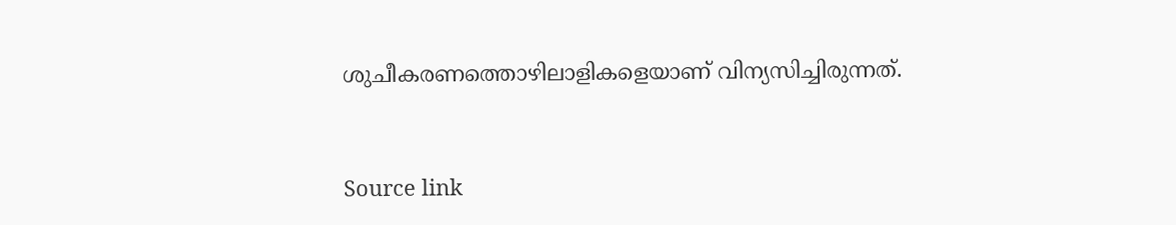ശുചീകരണത്തൊഴിലാളികളെയാണ് വിന്യസിച്ചിരുന്നത്.


Source link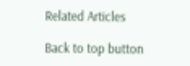Related Articles

Back to top button